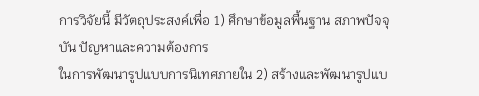การวิจัยนี้ มีวัตถุประสงค์เพื่อ 1) ศึกษาข้อมูลพื้นฐาน สภาพปัจจุบัน ปัญหาและความต้องการ
ในการพัฒนารูปแบบการนิเทศภายใน 2) สร้างและพัฒนารูปแบ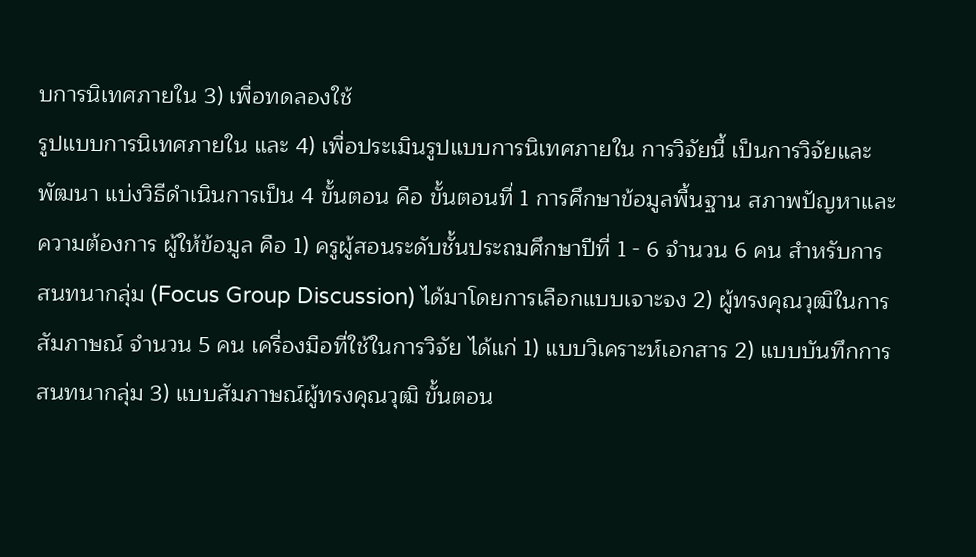บการนิเทศภายใน 3) เพื่อทดลองใช้
รูปแบบการนิเทศภายใน และ 4) เพื่อประเมินรูปแบบการนิเทศภายใน การวิจัยนี้ เป็นการวิจัยและ
พัฒนา แบ่งวิธีดำเนินการเป็น 4 ขั้นตอน คือ ขั้นตอนที่ 1 การศึกษาข้อมูลพื้นฐาน สภาพปัญหาและ
ความต้องการ ผู้ให้ข้อมูล คือ 1) ครูผู้สอนระดับชั้นประถมศึกษาปีที่ 1 - 6 จำนวน 6 คน สำหรับการ
สนทนากลุ่ม (Focus Group Discussion) ได้มาโดยการเลือกแบบเจาะจง 2) ผู้ทรงคุณวุฒิในการ
สัมภาษณ์ จำนวน 5 คน เครื่องมือที่ใช้ในการวิจัย ได้แก่ 1) แบบวิเคราะห์เอกสาร 2) แบบบันทึกการ
สนทนากลุ่ม 3) แบบสัมภาษณ์ผู้ทรงคุณวุฒิ ขั้นตอน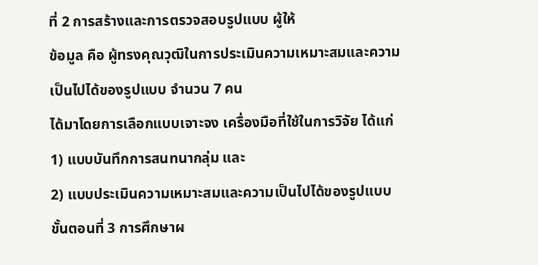ที่ 2 การสร้างและการตรวจสอบรูปแบบ ผู้ให้
ข้อมูล คือ ผู้ทรงคุณวุฒิในการประเมินความเหมาะสมและความเป็นไปได้ของรูปแบบ จำนวน 7 คน
ได้มาโดยการเลือกแบบเจาะจง เครื่องมือที่ใช้ในการวิจัย ได้แก่ 1) แบบบันทึกการสนทนากลุ่ม และ
2) แบบประเมินความเหมาะสมและความเป็นไปได้ของรูปแบบ ขั้นตอนที่ 3 การศึกษาผ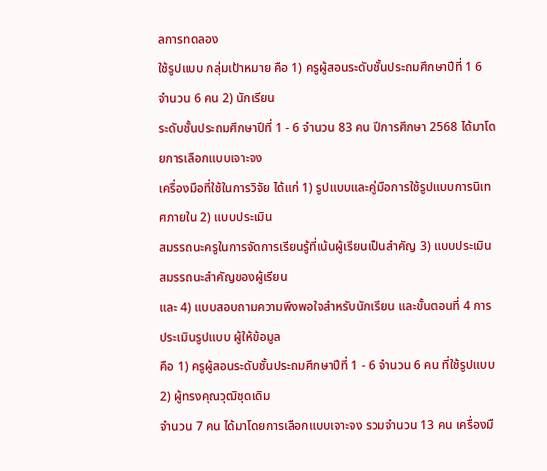ลการทดลอง
ใช้รูปแบบ กลุ่มเป้าหมาย คือ 1) ครูผู้สอนระดับชั้นประถมศึกษาปีที่ 1 6 จำนวน 6 คน 2) นักเรียน
ระดับชั้นประถมศึกษาปีที่ 1 - 6 จำนวน 83 คน ปีการศึกษา 2568 ได้มาโดยการเลือกแบบเจาะจง
เครื่องมือที่ใช้ในการวิจัย ได้แก่ 1) รูปแบบและคู่มือการใช้รูปแบบการนิเทศภายใน 2) แบบประเมิน
สมรรถนะครูในการจัดการเรียนรู้ที่เน้นผู้เรียนเป็นสำคัญ 3) แบบประเมินสมรรถนะสำคัญของผู้เรียน
และ 4) แบบสอบถามความพึงพอใจสำหรับนักเรียน และขั้นตอนที่ 4 การประเมินรูปแบบ ผู้ให้ข้อมูล
คือ 1) ครูผู้สอนระดับชั้นประถมศึกษาปีที่ 1 - 6 จำนวน 6 คน ที่ใช้รูปแบบ 2) ผู้ทรงคุณวุฒิชุดเดิม
จำนวน 7 คน ได้มาโดยการเลือกแบบเจาะจง รวมจำนวน 13 คน เครื่องมื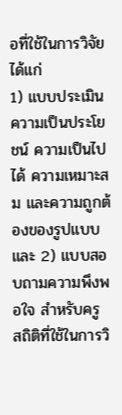อที่ใช้ในการวิจัย ได้แก่
1) แบบประเมินความเป็นประโยชน์ ความเป็นไปได้ ความเหมาะสม และความถูกต้องของรูปแบบ
และ 2) แบบสอบถามความพึงพอใจ สำหรับครู สถิติที่ใช้ในการวิ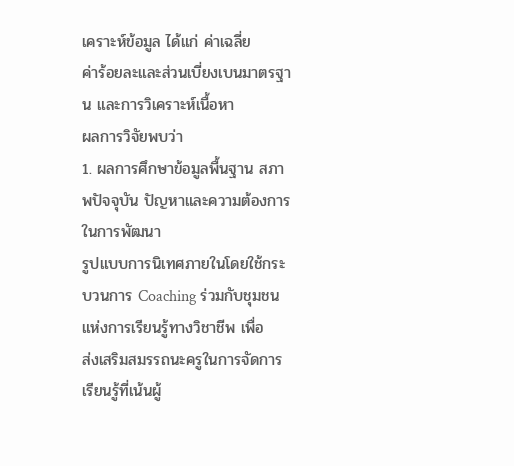เคราะห์ข้อมูล ได้แก่ ค่าเฉลี่ย
ค่าร้อยละและส่วนเบี่ยงเบนมาตรฐาน และการวิเคราะห์เนื้อหา
ผลการวิจัยพบว่า
1. ผลการศึกษาข้อมูลพื้นฐาน สภาพปัจจุบัน ปัญหาและความต้องการในการพัฒนา
รูปแบบการนิเทศภายในโดยใช้กระบวนการ Coaching ร่วมกับชุมชนแห่งการเรียนรู้ทางวิชาชีพ เพื่อ
ส่งเสริมสมรรถนะครูในการจัดการเรียนรู้ที่เน้นผู้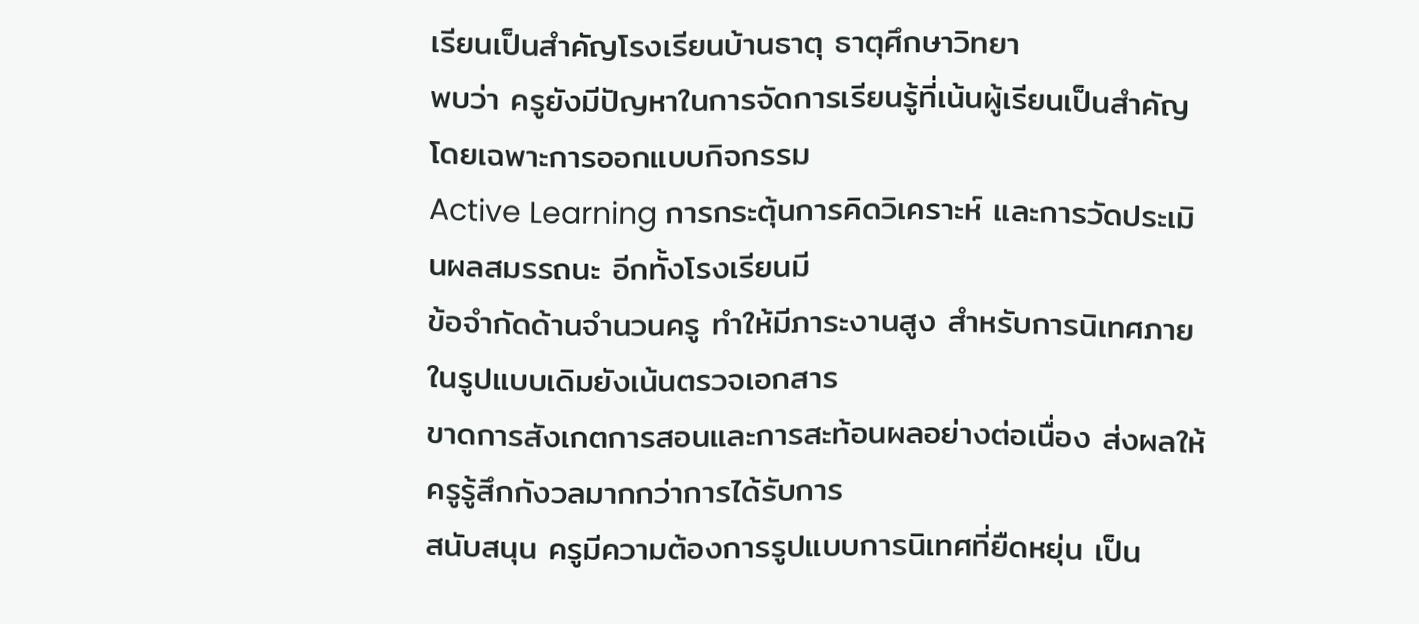เรียนเป็นสำคัญโรงเรียนบ้านธาตุ ธาตุศึกษาวิทยา
พบว่า ครูยังมีปัญหาในการจัดการเรียนรู้ที่เน้นผู้เรียนเป็นสำคัญ โดยเฉพาะการออกแบบกิจกรรม
Active Learning การกระตุ้นการคิดวิเคราะห์ และการวัดประเมินผลสมรรถนะ อีกทั้งโรงเรียนมี
ข้อจำกัดด้านจำนวนครู ทำให้มีภาระงานสูง สำหรับการนิเทศภายในรูปแบบเดิมยังเน้นตรวจเอกสาร
ขาดการสังเกตการสอนและการสะท้อนผลอย่างต่อเนื่อง ส่งผลให้ครูรู้สึกกังวลมากกว่าการได้รับการ
สนับสนุน ครูมีความต้องการรูปแบบการนิเทศที่ยืดหยุ่น เป็น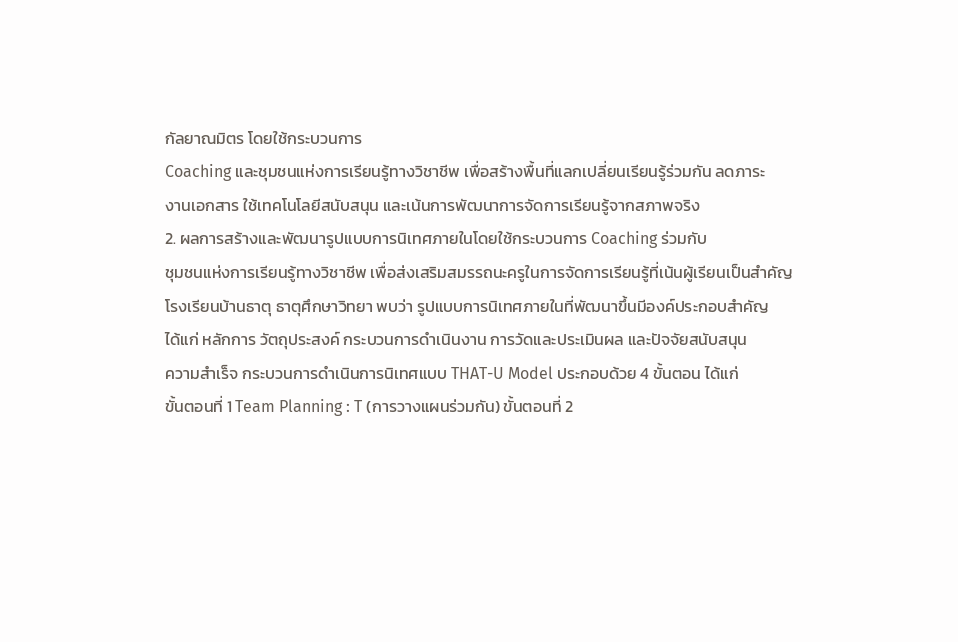กัลยาณมิตร โดยใช้กระบวนการ
Coaching และชุมชนแห่งการเรียนรู้ทางวิชาชีพ เพื่อสร้างพื้นที่แลกเปลี่ยนเรียนรู้ร่วมกัน ลดภาระ
งานเอกสาร ใช้เทคโนโลยีสนับสนุน และเน้นการพัฒนาการจัดการเรียนรู้จากสภาพจริง
2. ผลการสร้างและพัฒนารูปแบบการนิเทศภายในโดยใช้กระบวนการ Coaching ร่วมกับ
ชุมชนแห่งการเรียนรู้ทางวิชาชีพ เพื่อส่งเสริมสมรรถนะครูในการจัดการเรียนรู้ที่เน้นผู้เรียนเป็นสำคัญ
โรงเรียนบ้านธาตุ ธาตุศึกษาวิทยา พบว่า รูปแบบการนิเทศภายในที่พัฒนาขึ้นมีองค์ประกอบสำคัญ
ได้แก่ หลักการ วัตถุประสงค์ กระบวนการดำเนินงาน การวัดและประเมินผล และปัจจัยสนับสนุน
ความสำเร็จ กระบวนการดำเนินการนิเทศแบบ THAT-U Model ประกอบด้วย 4 ขั้นตอน ได้แก่
ขั้นตอนที่ 1 Team Planning : T (การวางแผนร่วมกัน) ขั้นตอนที่ 2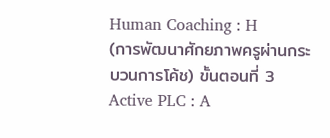Human Coaching : H
(การพัฒนาศักยภาพครูผ่านกระบวนการโค้ช) ขั้นตอนที่ 3 Active PLC : A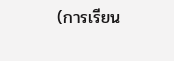(การเรียน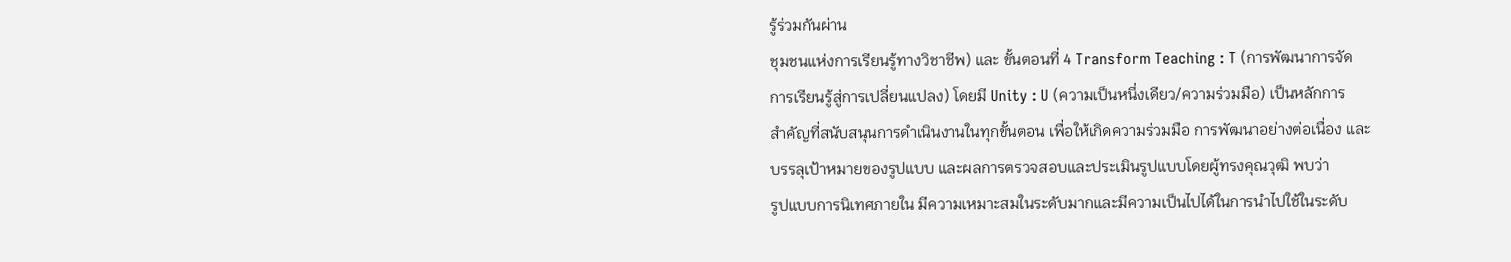รู้ร่วมกันผ่าน
ชุมชนแห่งการเรียนรู้ทางวิชาชีพ) และ ขั้นตอนที่ 4 Transform Teaching : T (การพัฒนาการจัด
การเรียนรู้สู่การเปลี่ยนแปลง) โดยมี Unity : U (ความเป็นหนึ่งเดียว/ความร่วมมือ) เป็นหลักการ
สำคัญที่สนับสนุนการดำเนินงานในทุกขั้นตอน เพื่อให้เกิดความร่วมมือ การพัฒนาอย่างต่อเนื่อง และ
บรรลุเป้าหมายของรูปแบบ และผลการตรวจสอบและประเมินรูปแบบโดยผู้ทรงคุณวุฒิ พบว่า
รูปแบบการนิเทศภายใน มีความเหมาะสมในระดับมากและมีความเป็นไปได้ในการนำไปใช้ในระดับ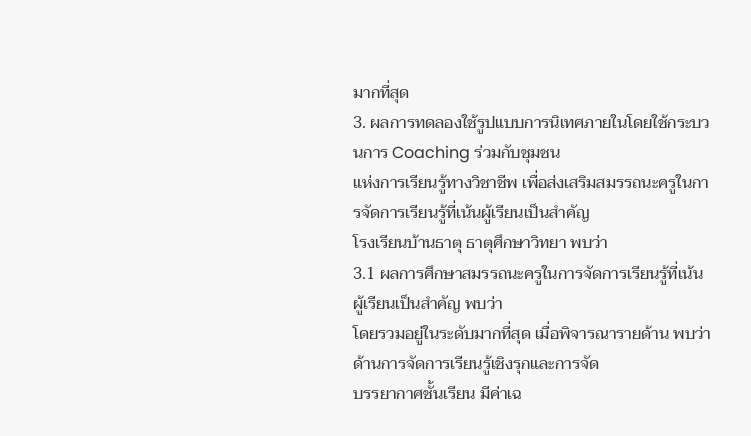มากที่สุด
3. ผลการทดลองใช้รูปแบบการนิเทศภายในโดยใช้กระบวนการ Coaching ร่วมกับชุมชน
แห่งการเรียนรู้ทางวิชาชีพ เพื่อส่งเสริมสมรรถนะครูในการจัดการเรียนรู้ที่เน้นผู้เรียนเป็นสำคัญ
โรงเรียนบ้านธาตุ ธาตุศึกษาวิทยา พบว่า
3.1 ผลการศึกษาสมรรถนะครูในการจัดการเรียนรู้ที่เน้นผู้เรียนเป็นสำคัญ พบว่า
โดยรวมอยู่ในระดับมากที่สุด เมื่อพิจารณารายด้าน พบว่า ด้านการจัดการเรียนรู้เชิงรุกและการจัด
บรรยากาศชั้นเรียน มีค่าเฉ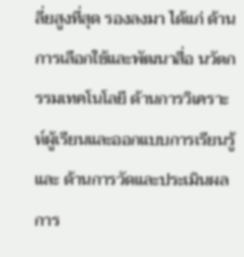ลี่ยสูงที่สุด รองลงมา ได้แก่ ด้านการเลือกใช้และพัฒนาสื่อ นวัตกรรมเทคโนโลยี ด้านการวิเคราะห์ผู้เรียนและออกแบบการเรียนรู้ และ ด้านการวัดและประเมินผลการ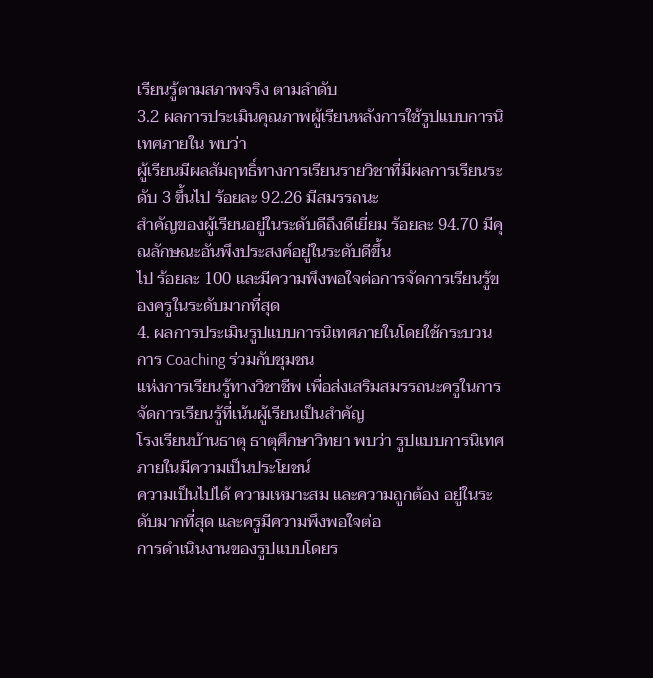เรียนรู้ตามสภาพจริง ตามลำดับ
3.2 ผลการประเมินคุณภาพผู้เรียนหลังการใช้รูปแบบการนิเทศภายใน พบว่า
ผู้เรียนมีผลสัมฤทธิ์ทางการเรียนรายวิชาที่มีผลการเรียนระดับ 3 ขึ้นไป ร้อยละ 92.26 มีสมรรถนะ
สำคัญของผู้เรียนอยู่ในระดับดีถึงดีเยี่ยม ร้อยละ 94.70 มีคุณลักษณะอันพึงประสงค์อยู่ในระดับดีขึ้น
ไป ร้อยละ 100 และมีความพึงพอใจต่อการจัดการเรียนรู้ของครูในระดับมากที่สุด
4. ผลการประเมินรูปแบบการนิเทศภายในโดยใช้กระบวนการ Coaching ร่วมกับชุมชน
แห่งการเรียนรู้ทางวิชาชีพ เพื่อส่งเสริมสมรรถนะครูในการจัดการเรียนรู้ที่เน้นผู้เรียนเป็นสำคัญ
โรงเรียนบ้านธาตุ ธาตุศึกษาวิทยา พบว่า รูปแบบการนิเทศภายในมีความเป็นประโยชน์
ความเป็นไปได้ ความเหมาะสม และความถูกต้อง อยู่ในระดับมากที่สุด และครูมีความพึงพอใจต่อ
การดำเนินงานของรูปแบบโดยร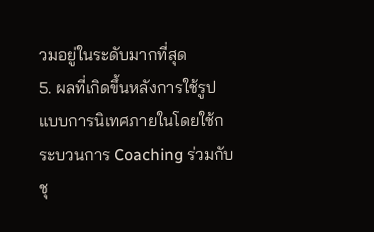วมอยู่ในระดับมากที่สุด
5. ผลที่เกิดขึ้นหลังการใช้รูปแบบการนิเทศภายในโดยใช้กระบวนการ Coaching ร่วมกับ
ชุ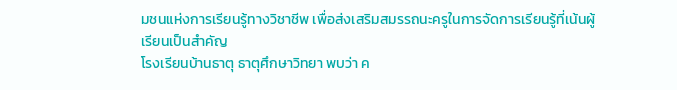มชนแห่งการเรียนรู้ทางวิชาชีพ เพื่อส่งเสริมสมรรถนะครูในการจัดการเรียนรู้ที่เน้นผู้เรียนเป็นสำคัญ
โรงเรียนบ้านธาตุ ธาตุศึกษาวิทยา พบว่า ค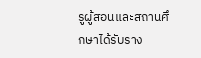รูผู้สอนและสถานศึกษาได้รับราง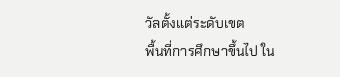วัลตั้งแต่ระดับเขต
พื้นที่การศึกษาขึ้นไป ใน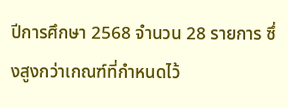ปีการศึกษา 2568 จำนวน 28 รายการ ซึ่งสูงกว่าเกณฑ์ที่กำหนดไว้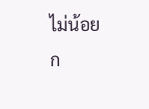ไม่น้อย
ก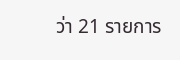ว่า 21 รายการ